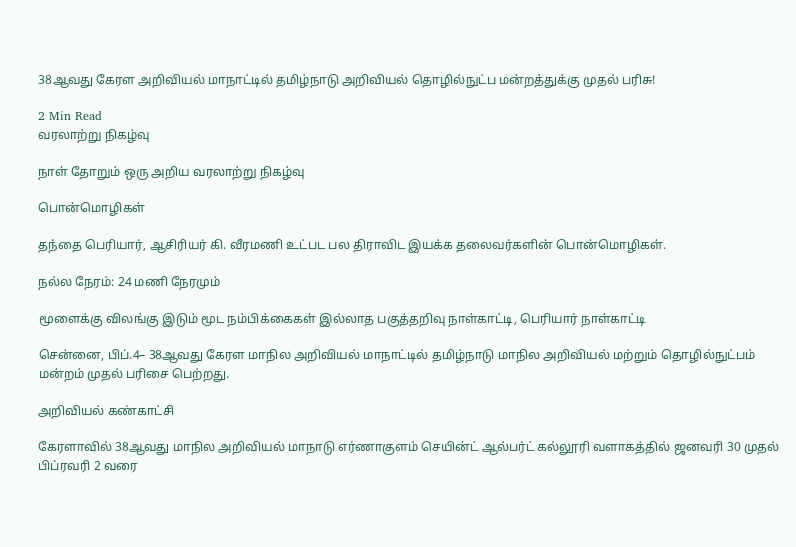38ஆவது கேரள அறிவியல் மாநாட்டில் தமிழ்நாடு அறிவியல் தொழில்நுட்ப மன்றத்துக்கு முதல் பரிசு!

2 Min Read
வரலாற்று நிகழ்வு

நாள் தோறும் ஒரு அறிய வரலாற்று நிகழ்வு

பொன்மொழிகள்

தந்தை பெரியார், ஆசிரியர் கி. வீரமணி உட்பட பல திராவிட இயக்க தலைவர்களின் பொன்மொழிகள்.

நல்ல நேரம்: 24 மணி நேரமும்

மூளைக்கு விலங்கு இடும் மூட நம்பிக்கைகள் இல்லாத பகுத்தறிவு நாள்காட்டி, பெரியார் நாள்காட்டி

சென்னை, பிப்.4– 38ஆவது கேரள மாநில அறிவியல் மாநாட்டில் தமிழ்நாடு மாநில அறிவியல் மற்றும் தொழில்நுட்பம் மன்றம் முதல் பரிசை பெற்றது.

அறிவியல் கண்காட்சி

கேரளாவில் 38ஆவது மாநில அறிவியல் மாநாடு எர்ணாகுளம் செயின்ட் ஆல்பர்ட் கல்லூரி வளாகத்தில் ஜனவரி 30 முதல் பிப்ரவரி 2 வரை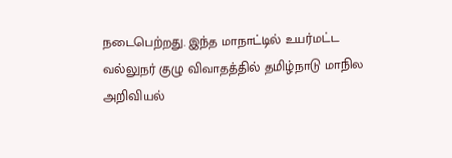நடைபெற்றது. இந்த மாநாட்டில் உயர்மட்ட வல்லுநர் குழு விவாதத்தில் தமிழ்நாடு மாநில அறிவியல்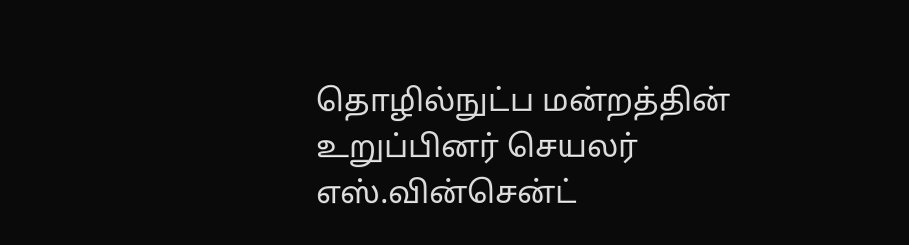தொழில்நுட்ப மன்றத்தின் உறுப்பினர் செயலர் எஸ்.வின்சென்ட்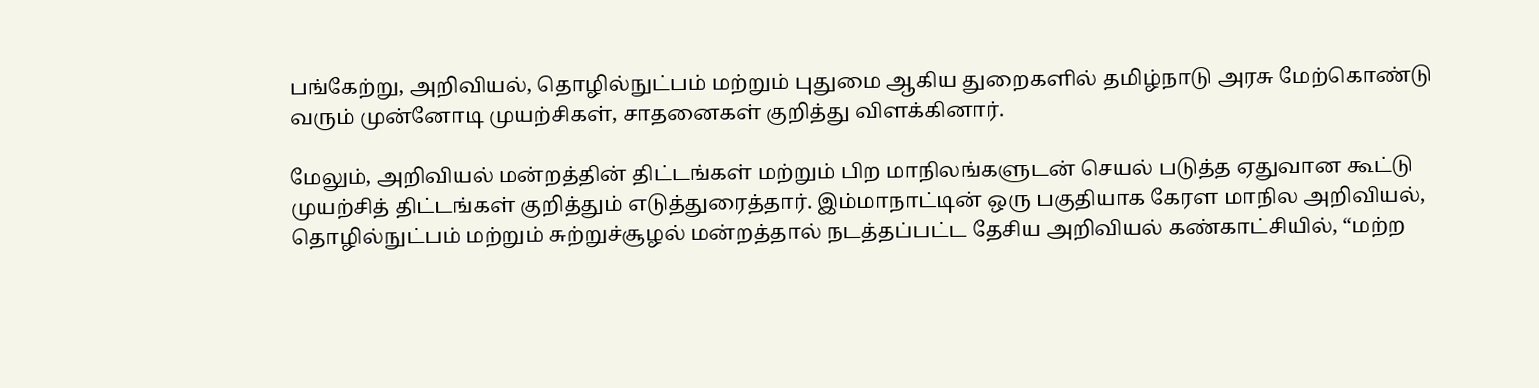பங்கேற்று, அறிவியல், தொழில்நுட்பம் மற்றும் புதுமை ஆகிய துறைகளில் தமிழ்நாடு அரசு மேற்கொண்டு வரும் முன்னோடி முயற்சிகள், சாதனைகள் குறித்து விளக்கினார்.

மேலும், அறிவியல் மன்றத்தின் திட்டங்கள் மற்றும் பிற மாநிலங்களுடன் செயல் படுத்த ஏதுவான கூட்டு முயற்சித் திட்டங்கள் குறித்தும் எடுத்துரைத்தார். இம்மாநாட்டின் ஒரு பகுதியாக கேரள மாநில அறிவியல், தொழில்நுட்பம் மற்றும் சுற்றுச்சூழல் மன்றத்தால் நடத்தப்பட்ட தேசிய அறிவியல் கண்காட்சியில், “மற்ற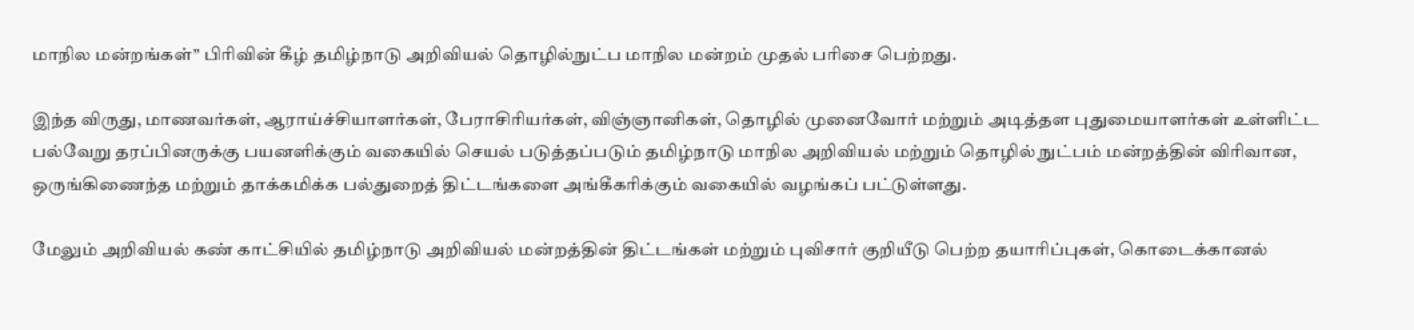மாநில மன்றங்கள்” பிரிவின் கீழ் தமிழ்நாடு அறிவியல் தொழில்நுட்ப மாநில மன்றம் முதல் பரிசை பெற்றது.

இந்த விருது, மாணவர்கள், ஆராய்ச்சியாளர்கள், பேராசிரியர்கள், விஞ்ஞானிகள், தொழில் முனைவோர் மற்றும் அடித்தள புதுமையாளர்கள் உள்ளிட்ட பல்வேறு தரப்பினருக்கு பயனளிக்கும் வகையில் செயல் படுத்தப்படும் தமிழ்நாடு மாநில அறிவியல் மற்றும் தொழில் நுட்பம் மன்றத்தின் விரிவான, ஒருங்கிணைந்த மற்றும் தாக்கமிக்க பல்துறைத் திட்டங்களை அங்கீகரிக்கும் வகையில் வழங்கப் பட்டுள்ளது.

மேலும் அறிவியல் கண் காட்சியில் தமிழ்நாடு அறிவியல் மன்றத்தின் திட்டங்கள் மற்றும் புவிசார் குறியீடு பெற்ற தயாரிப்புகள், கொடைக்கானல்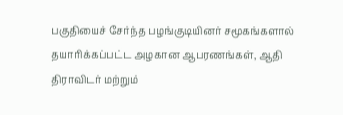பகுதியைச் சேர்ந்த பழங்குடியினர் சமூகங்களால் தயாரிக்கப்பட்ட அழகான ஆபரணங்கள், ஆதி திராவிடர் மற்றும்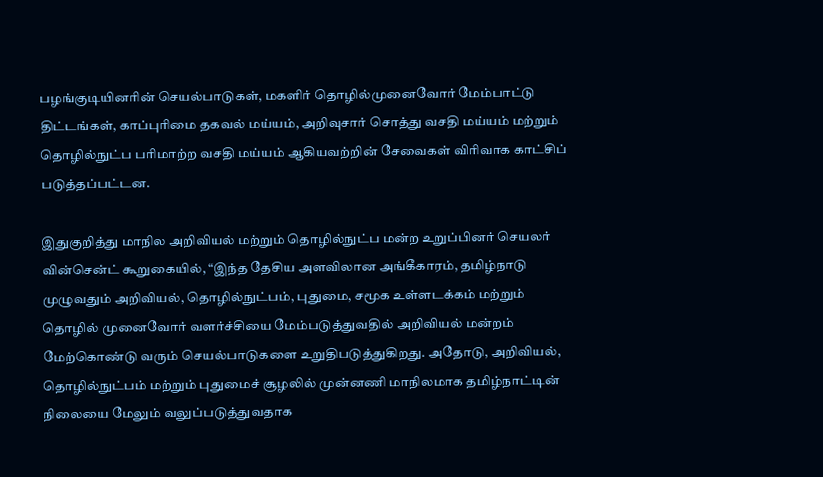பழங்குடியினரின் செயல்பாடுகள், மகளிர் தொழில்முனைவோர் மேம்பாட்டு திட்டங்கள், காப்புரிமை தகவல் மய்யம், அறிவுசார் சொத்து வசதி மய்யம் மற்றும் தொழில்நுட்ப பரிமாற்ற வசதி மய்யம் ஆகியவற்றின் சேவைகள் விரிவாக காட்சிப் படுத்தப்பட்டன.

இதுகுறித்து மாநில அறிவியல் மற்றும் தொழில்நுட்ப மன்ற உறுப்பினர் செயலர் வின்சென்ட் கூறுகையில், “இந்த தேசிய அளவிலான அங்கீகாரம், தமிழ்நாடு முழுவதும் அறிவியல், தொழில்நுட்பம், புதுமை, சமூக உள்ளடக்கம் மற்றும் தொழில் முனைவோர் வளர்ச்சியை மேம்படுத்துவதில் அறிவியல் மன்றம் மேற்கொண்டு வரும் செயல்பாடுகளை உறுதிபடுத்துகிறது. அதோடு, அறிவியல், தொழில்நுட்பம் மற்றும் புதுமைச் சூழலில் முன்னணி மாநிலமாக தமிழ்நாட்டின் நிலையை மேலும் வலுப்படுத்துவதாக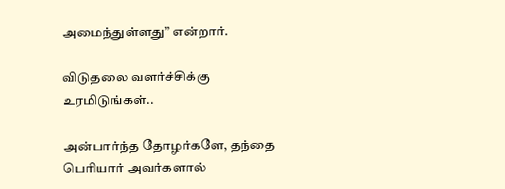அமைந்துள்ளது” என்றார்.

விடுதலை வளர்ச்சிக்கு உரமிடுங்கள்..

அன்பார்ந்த தோழர்களே, தந்தை பெரியார் அவர்களால்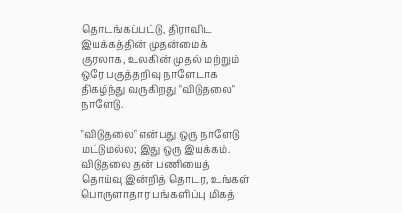தொடங்கப்பட்டு, திராவிட இயக்கத்தின் முதன்மைக் குரலாக, உலகின் முதல் மற்றும் ஒரே பகுத்தறிவு நாளேடாக திகழ்ந்து வருகிறது "விடுதலை" நாளேடு.

"விடுதலை" என்பது ஒரு நாளேடு மட்டுமல்ல; இது ஒரு இயக்கம். விடுதலை தன் பணியைத் தொய்வு இன்றித் தொடர, உங்கள் பொருளாதார பங்களிப்பு மிகத்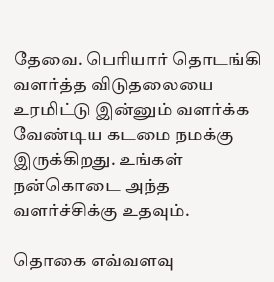தேவை. பெரியார் தொடங்கி வளர்த்த விடுதலையை உரமிட்டு இன்னும் வளர்க்க வேண்டிய கடமை நமக்கு இருக்கிறது. உங்கள் நன்கொடை அந்த வளர்ச்சிக்கு உதவும்.

தொகை எவ்வளவு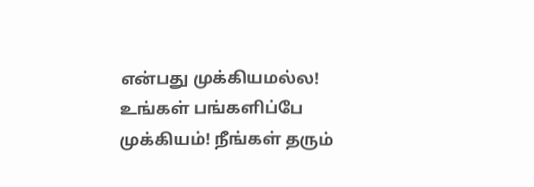என்பது முக்கியமல்ல! உங்கள் பங்களிப்பே முக்கியம்! நீங்கள் தரும்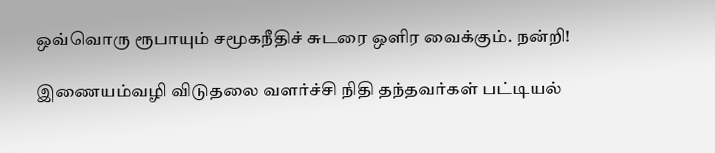ஒவ்வொரு ரூபாயும் சமூகநீதிச் சுடரை ஒளிர வைக்கும். நன்றி!

இணையம்வழி விடுதலை வளர்ச்சி நிதி தந்தவர்கள் பட்டியல்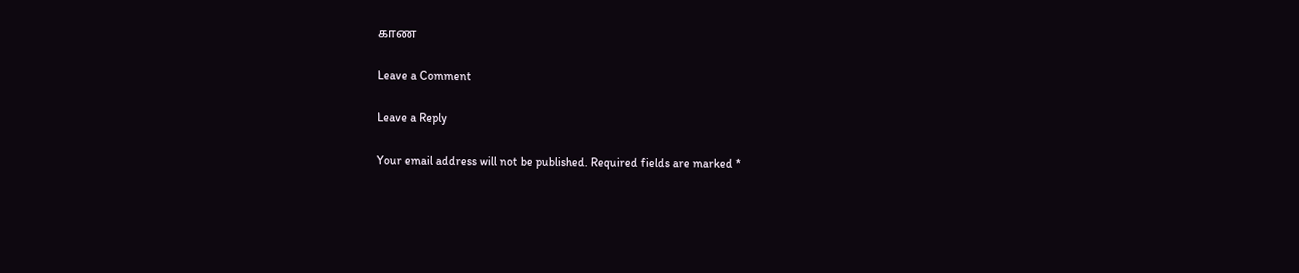காண

Leave a Comment

Leave a Reply

Your email address will not be published. Required fields are marked *